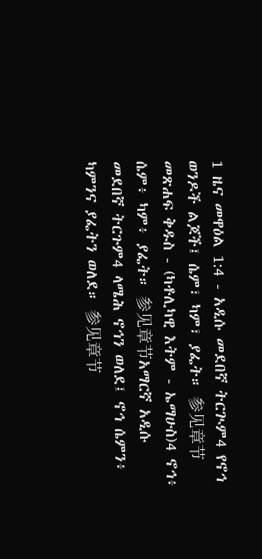1 ዜና መዋዕል 1:4 - አዲሱ መደበኛ ትርጒም4 የኖኅ ወንዶች ልጆች፤ ሴም፣ ካም፣ ያፌት። 参见章节መጽሐፍ ቅዱስ - (ካቶሊካዊ እትም - ኤማሁስ)4 ኖኅ፥ ሴም፥ ካም፥ ያፌት። 参见章节አማርኛ አዲሱ መደበኛ ትርጉም4 ላሜሕ ኖኅን ወለደ፤ ኖኅ ሴምን፥ ካምንና ያፌትን ወለደ። 参见章节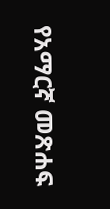የአማርኛ መጽሐፍ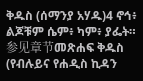ቅዱስ (ሰማንያ አሃዱ)4 ኖኅ፥ ልጆቹም ሴም፥ ካም፥ ያፌት። 参见章节መጽሐፍ ቅዱስ (የብሉይና የሐዲስ ኪዳን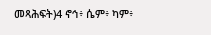መጻሕፍት)4 ኖኅ፥ ሴም፥ ካም፥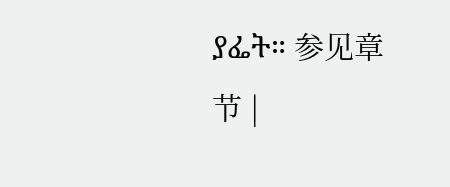ያፌት። 参见章节 |